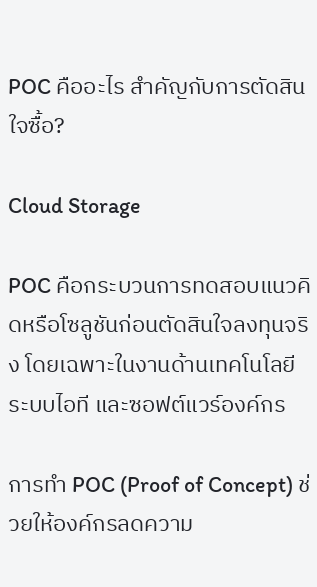POC คืออะไร สำคัญกับการตัดสินใจซื้อ?

Cloud Storage

POC คือกระบวนการทดสอบแนวคิดหรือโซลูชันก่อนตัดสินใจลงทุนจริง โดยเฉพาะในงานด้านเทคโนโลยี ระบบไอที และซอฟต์แวร์องค์กร

การทำ POC (Proof of Concept) ช่วยให้องค์กรลดความ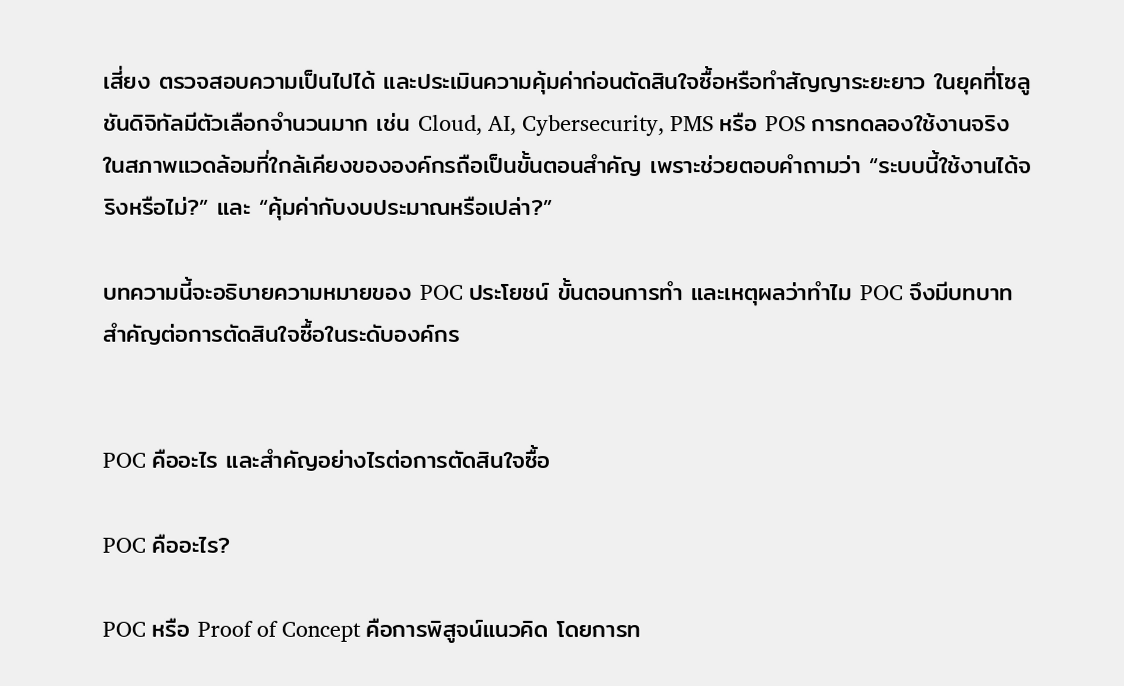เสี่ยง ตรวจสอบความเป็นไปได้ และประเมินความคุ้มค่าก่อนตัดสินใจซื้อหรือทำสัญญาระยะยาว ในยุคที่โซลูชันดิจิทัลมีตัวเลือกจำนวนมาก เช่น Cloud, AI, Cybersecurity, PMS หรือ POS การทดลองใช้งานจริงในสภาพแวดล้อมที่ใกล้เคียงขององค์กรถือเป็นขั้นตอนสำคัญ เพราะช่วยตอบคำถามว่า “ระบบนี้ใช้งานได้จริงหรือไม่?” และ “คุ้มค่ากับงบประมาณหรือเปล่า?”

บทความนี้จะอธิบายความหมายของ POC ประโยชน์ ขั้นตอนการทำ และเหตุผลว่าทำไม POC จึงมีบทบาทสำคัญต่อการตัดสินใจซื้อในระดับองค์กร


POC คืออะไร และสำคัญอย่างไรต่อการตัดสินใจซื้อ

POC คืออะไร?

POC หรือ Proof of Concept คือการพิสูจน์แนวคิด โดยการท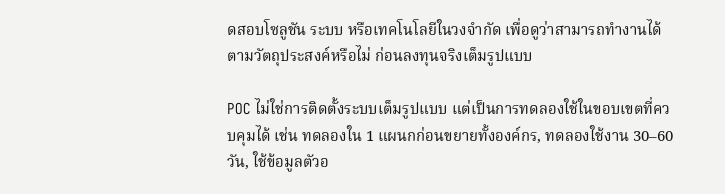ดสอบโซลูชัน ระบบ หรือเทคโนโลยีในวงจำกัด เพื่อดูว่าสามารถทำงานได้ตามวัตถุประสงค์หรือไม่ ก่อนลงทุนจริงเต็มรูปแบบ

POC ไม่ใช่การติดตั้งระบบเต็มรูปแบบ แต่เป็นการทดลองใช้ในขอบเขตที่ควบคุมได้ เช่น ทดลองใน 1 แผนกก่อนขยายทั้งองค์กร, ทดลองใช้งาน 30–60 วัน, ใช้ข้อมูลตัวอ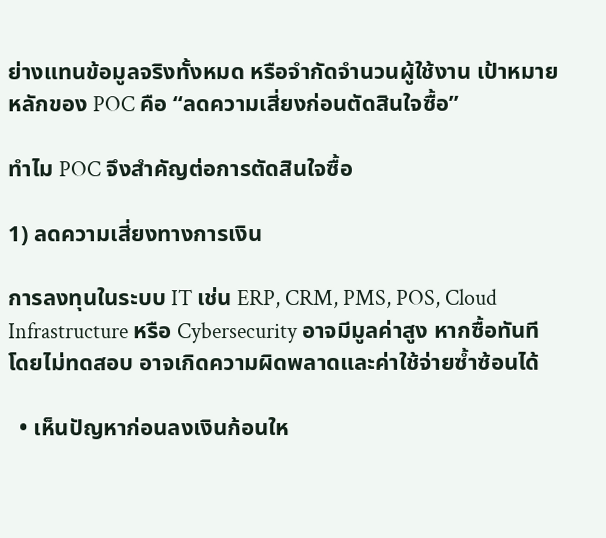ย่างแทนข้อมูลจริงทั้งหมด หรือจำกัดจำนวนผู้ใช้งาน เป้าหมายหลักของ POC คือ “ลดความเสี่ยงก่อนตัดสินใจซื้อ”

ทำไม POC จึงสำคัญต่อการตัดสินใจซื้อ

1) ลดความเสี่ยงทางการเงิน

การลงทุนในระบบ IT เช่น ERP, CRM, PMS, POS, Cloud Infrastructure หรือ Cybersecurity อาจมีมูลค่าสูง หากซื้อทันทีโดยไม่ทดสอบ อาจเกิดความผิดพลาดและค่าใช้จ่ายซ้ำซ้อนได้

  • เห็นปัญหาก่อนลงเงินก้อนให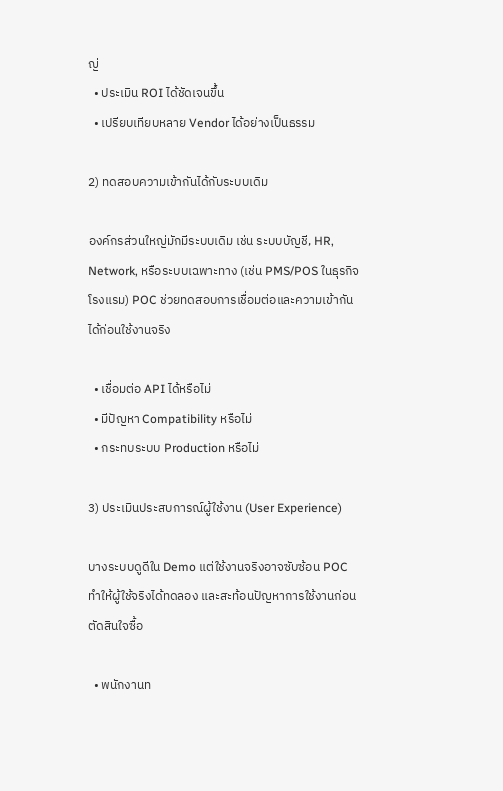ญ่
  • ประเมิน ROI ได้ชัดเจนขึ้น
  • เปรียบเทียบหลาย Vendor ได้อย่างเป็นธรรม

2) ทดสอบความเข้ากันได้กับระบบเดิม

องค์กรส่วนใหญ่มักมีระบบเดิม เช่น ระบบบัญชี, HR, Network, หรือระบบเฉพาะทาง (เช่น PMS/POS ในธุรกิจโรงแรม) POC ช่วยทดสอบการเชื่อมต่อและความเข้ากันได้ก่อนใช้งานจริง

  • เชื่อมต่อ API ได้หรือไม่
  • มีปัญหา Compatibility หรือไม่
  • กระทบระบบ Production หรือไม่

3) ประเมินประสบการณ์ผู้ใช้งาน (User Experience)

บางระบบดูดีใน Demo แต่ใช้งานจริงอาจซับซ้อน POC ทำให้ผู้ใช้จริงได้ทดลอง และสะท้อนปัญหาการใช้งานก่อนตัดสินใจซื้อ

  • พนักงานท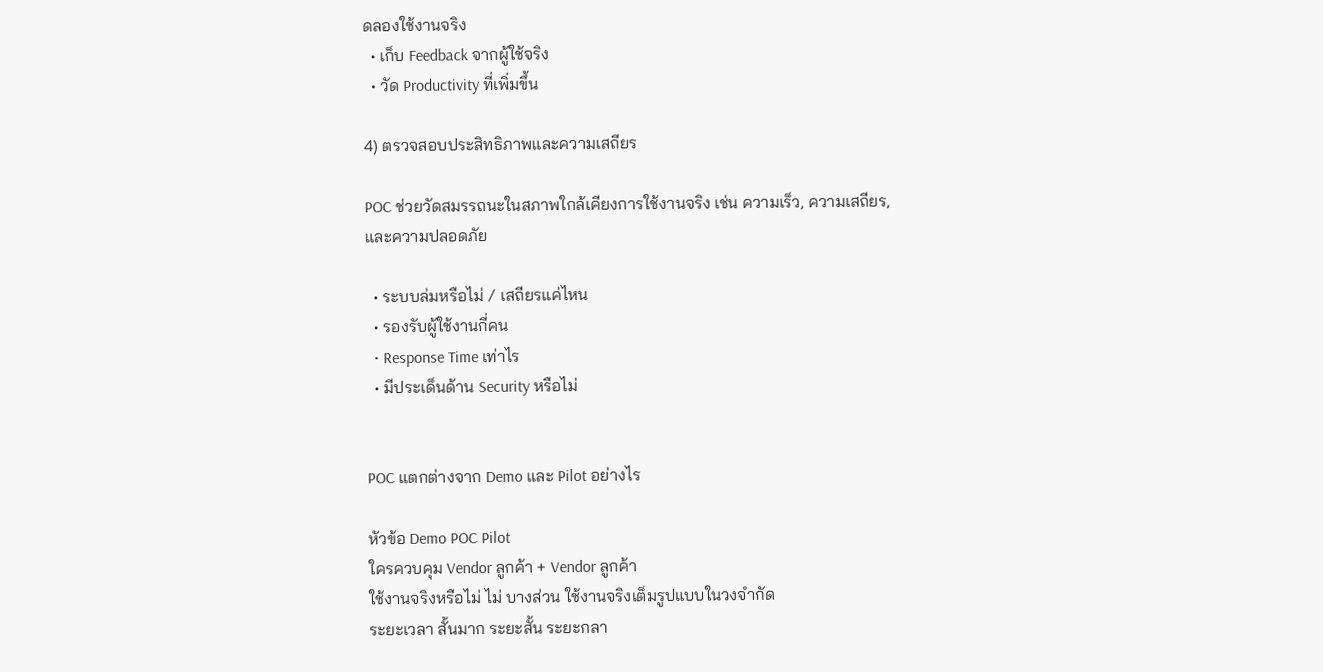ดลองใช้งานจริง
  • เก็บ Feedback จากผู้ใช้จริง
  • วัด Productivity ที่เพิ่มขึ้น

4) ตรวจสอบประสิทธิภาพและความเสถียร

POC ช่วยวัดสมรรถนะในสภาพใกล้เคียงการใช้งานจริง เช่น ความเร็ว, ความเสถียร, และความปลอดภัย

  • ระบบล่มหรือไม่ / เสถียรแค่ไหน
  • รองรับผู้ใช้งานกี่คน
  • Response Time เท่าไร
  • มีประเด็นด้าน Security หรือไม่


POC แตกต่างจาก Demo และ Pilot อย่างไร

หัวข้อ Demo POC Pilot
ใครควบคุม Vendor ลูกค้า + Vendor ลูกค้า
ใช้งานจริงหรือไม่ ไม่ บางส่วน ใช้งานจริงเต็มรูปแบบในวงจำกัด
ระยะเวลา สั้นมาก ระยะสั้น ระยะกลา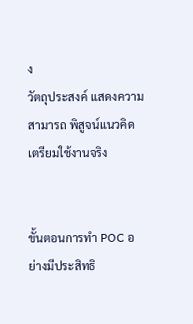ง
วัตถุประสงค์ แสดงความสามารถ พิสูจน์แนวคิด เตรียมใช้งานจริง


ขั้นตอนการทำ POC อย่างมีประสิทธิ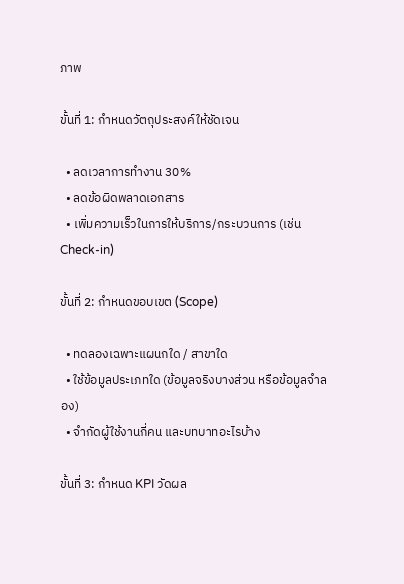ภาพ

ขั้นที่ 1: กำหนดวัตถุประสงค์ให้ชัดเจน

  • ลดเวลาการทำงาน 30%
  • ลดข้อผิดพลาดเอกสาร
  • เพิ่มความเร็วในการให้บริการ/กระบวนการ (เช่น Check-in)

ขั้นที่ 2: กำหนดขอบเขต (Scope)

  • ทดลองเฉพาะแผนกใด / สาขาใด
  • ใช้ข้อมูลประเภทใด (ข้อมูลจริงบางส่วน หรือข้อมูลจำลอง)
  • จำกัดผู้ใช้งานกี่คน และบทบาทอะไรบ้าง

ขั้นที่ 3: กำหนด KPI วัดผล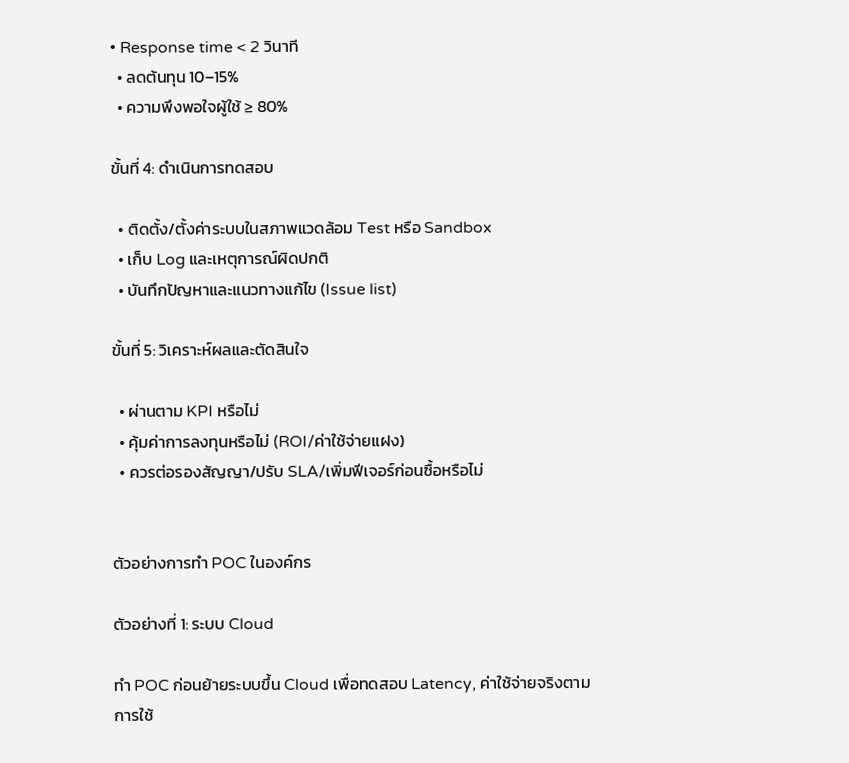• Response time < 2 วินาที
  • ลดต้นทุน 10–15%
  • ความพึงพอใจผู้ใช้ ≥ 80%

ขั้นที่ 4: ดำเนินการทดสอบ

  • ติดตั้ง/ตั้งค่าระบบในสภาพแวดล้อม Test หรือ Sandbox
  • เก็บ Log และเหตุการณ์ผิดปกติ
  • บันทึกปัญหาและแนวทางแก้ไข (Issue list)

ขั้นที่ 5: วิเคราะห์ผลและตัดสินใจ

  • ผ่านตาม KPI หรือไม่
  • คุ้มค่าการลงทุนหรือไม่ (ROI/ค่าใช้จ่ายแฝง)
  • ควรต่อรองสัญญา/ปรับ SLA/เพิ่มฟีเจอร์ก่อนซื้อหรือไม่


ตัวอย่างการทำ POC ในองค์กร

ตัวอย่างที่ 1: ระบบ Cloud

ทำ POC ก่อนย้ายระบบขึ้น Cloud เพื่อทดสอบ Latency, ค่าใช้จ่ายจริงตามการใช้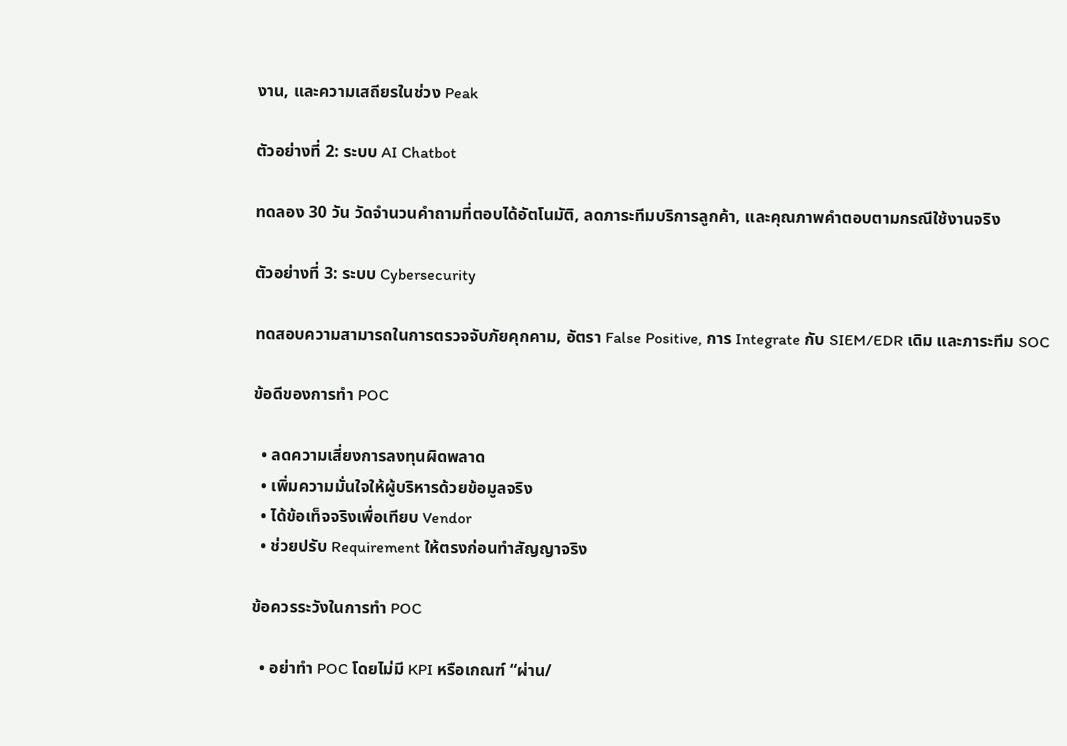งาน, และความเสถียรในช่วง Peak

ตัวอย่างที่ 2: ระบบ AI Chatbot

ทดลอง 30 วัน วัดจำนวนคำถามที่ตอบได้อัตโนมัติ, ลดภาระทีมบริการลูกค้า, และคุณภาพคำตอบตามกรณีใช้งานจริง

ตัวอย่างที่ 3: ระบบ Cybersecurity

ทดสอบความสามารถในการตรวจจับภัยคุกคาม, อัตรา False Positive, การ Integrate กับ SIEM/EDR เดิม และภาระทีม SOC

ข้อดีของการทำ POC

  • ลดความเสี่ยงการลงทุนผิดพลาด
  • เพิ่มความมั่นใจให้ผู้บริหารด้วยข้อมูลจริง
  • ได้ข้อเท็จจริงเพื่อเทียบ Vendor
  • ช่วยปรับ Requirement ให้ตรงก่อนทำสัญญาจริง

ข้อควรระวังในการทำ POC

  • อย่าทำ POC โดยไม่มี KPI หรือเกณฑ์ “ผ่าน/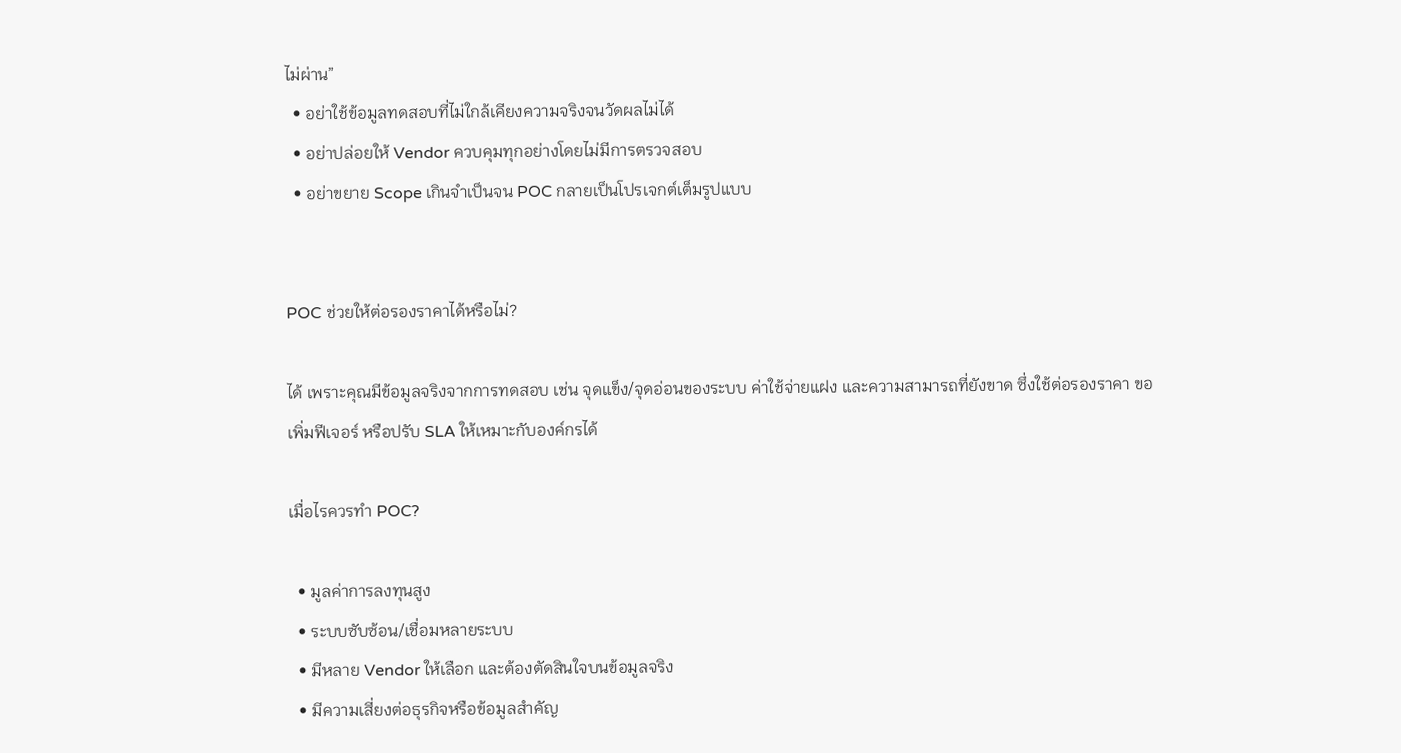ไม่ผ่าน”
  • อย่าใช้ข้อมูลทดสอบที่ไม่ใกล้เคียงความจริงจนวัดผลไม่ได้
  • อย่าปล่อยให้ Vendor ควบคุมทุกอย่างโดยไม่มีการตรวจสอบ
  • อย่าขยาย Scope เกินจำเป็นจน POC กลายเป็นโปรเจกต์เต็มรูปแบบ


POC ช่วยให้ต่อรองราคาได้หรือไม่?

ได้ เพราะคุณมีข้อมูลจริงจากการทดสอบ เช่น จุดแข็ง/จุดอ่อนของระบบ ค่าใช้จ่ายแฝง และความสามารถที่ยังขาด ซึ่งใช้ต่อรองราคา ขอเพิ่มฟีเจอร์ หรือปรับ SLA ให้เหมาะกับองค์กรได้

เมื่อไรควรทำ POC?

  • มูลค่าการลงทุนสูง
  • ระบบซับซ้อน/เชื่อมหลายระบบ
  • มีหลาย Vendor ให้เลือก และต้องตัดสินใจบนข้อมูลจริง
  • มีความเสี่ยงต่อธุรกิจหรือข้อมูลสำคัญ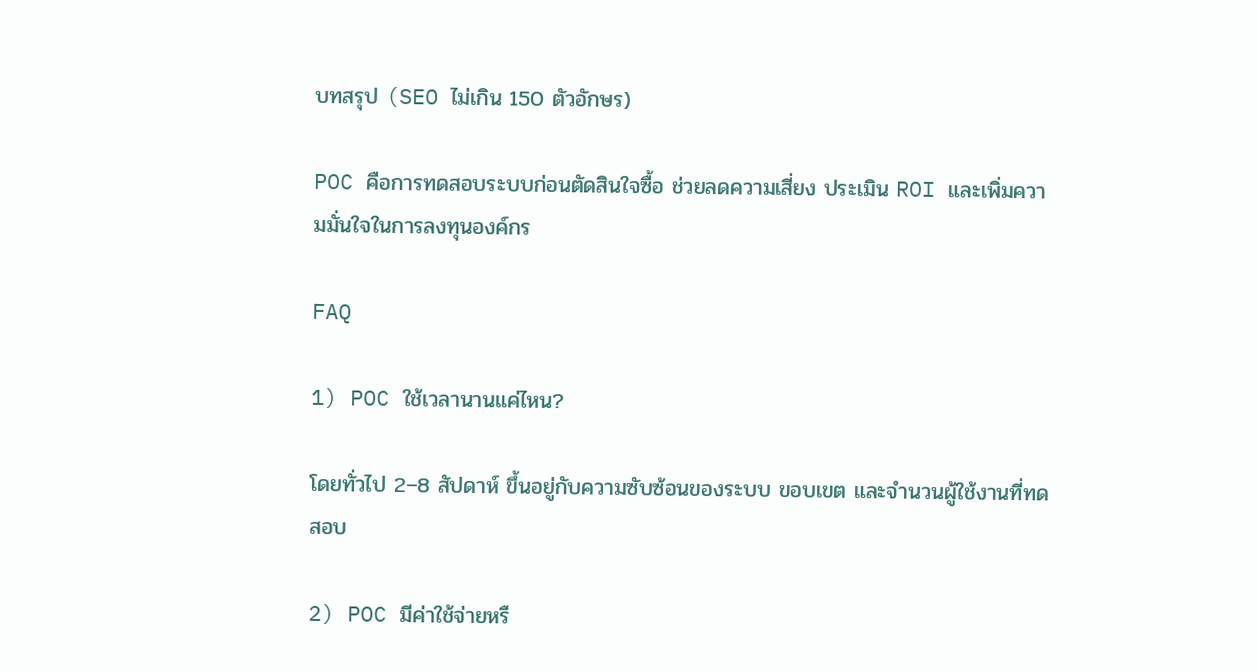บทสรุป (SEO ไม่เกิน 150 ตัวอักษร)

POC คือการทดสอบระบบก่อนตัดสินใจซื้อ ช่วยลดความเสี่ยง ประเมิน ROI และเพิ่มความมั่นใจในการลงทุนองค์กร

FAQ

1) POC ใช้เวลานานแค่ไหน?

โดยทั่วไป 2–8 สัปดาห์ ขึ้นอยู่กับความซับซ้อนของระบบ ขอบเขต และจำนวนผู้ใช้งานที่ทดสอบ

2) POC มีค่าใช้จ่ายหรื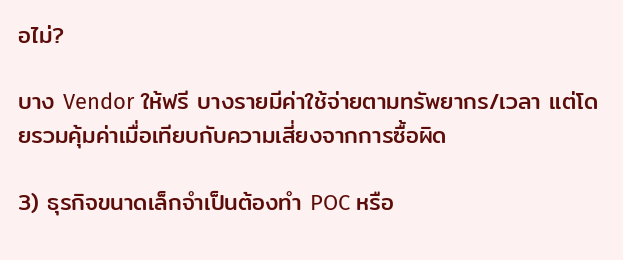อไม่?

บาง Vendor ให้ฟรี บางรายมีค่าใช้จ่ายตามทรัพยากร/เวลา แต่โดยรวมคุ้มค่าเมื่อเทียบกับความเสี่ยงจากการซื้อผิด

3) ธุรกิจขนาดเล็กจำเป็นต้องทำ POC หรือ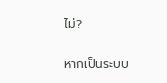ไม่?

หากเป็นระบบ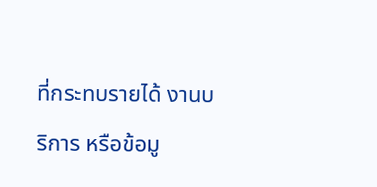ที่กระทบรายได้ งานบริการ หรือข้อมู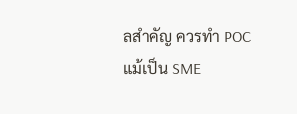ลสำคัญ ควรทำ POC แม้เป็น SME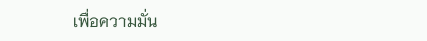เพื่อความมั่น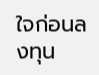ใจก่อนลงทุน